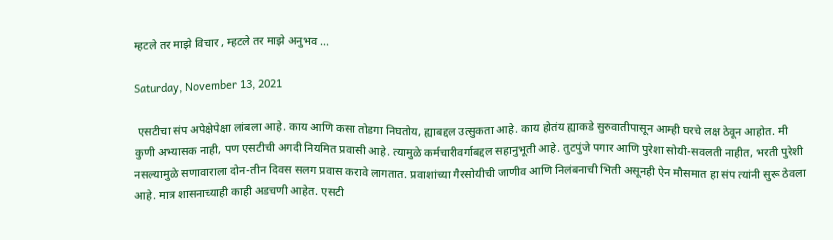म्हटले तर माझे विचार , म्हटले तर माझे अनुभव ...

Saturday, November 13, 2021

 एसटीचा संप अपेक्षेपेक्षा लांबला आहे. काय आणि कसा तोडगा निघतोय, ह्याबद्दल उत्सुकता आहे. काय होतंय ह्याकडे सुरुवातीपासून आम्ही घरचे लक्ष ठेवून आहोत. मी कुणी अभ्यासक नाही, पण एसटीची अगदी नियमित प्रवासी आहे. त्यामुळे कर्मचारीवर्गाबद्दल सहानुभूती आहे. तुटपुंजे पगार आणि पुरेशा सोयी-सवलती नाहीत, भरती पुरेशी नसल्यामुळे सणावाराला दोन-तीन दिवस सलग प्रवास करावे लागतात. प्रवाशांच्या गैरसोयीची जाणीव आणि निलंबनाची भिती असूनही ऐन मौसमात हा संप त्यांनी सुरू ठेवला आहे. मात्र शासनाच्याही काही अडचणी आहेत. एसटी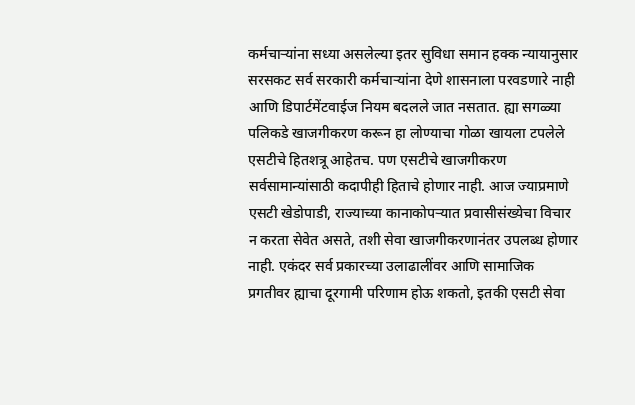कर्मचाऱ्यांना सध्या असलेल्या इतर सुविधा समान हक्क न्यायानुसार सरसकट सर्व सरकारी कर्मचाऱ्यांना देणे शासनाला परवडणारे नाही आणि डिपार्टमेंटवाईज नियम बदलले जात नसतात. ह्या सगळ्या पलिकडे खाजगीकरण करून हा लोण्याचा गोळा खायला टपलेले एसटीचे हितशत्रू आहेतच. पण एसटीचे खाजगीकरण सर्वसामान्यांसाठी कदापीही हिताचे होणार नाही. आज ज्याप्रमाणे एसटी खेडोपाडी, राज्याच्या कानाकोपऱ्यात प्रवासीसंख्येचा विचार न करता सेवेत असते, तशी सेवा खाजगीकरणानंतर उपलब्ध होणार नाही. एकंदर सर्व प्रकारच्या उलाढालींवर आणि सामाजिक प्रगतीवर ह्याचा दूरगामी परिणाम होऊ शकतो, इतकी एसटी सेवा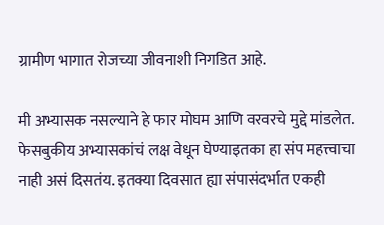ग्रामीण भागात रोजच्या जीवनाशी निगडित आहे.

मी अभ्यासक नसल्याने हे फार मोघम आणि वरवरचे मुद्दे मांडलेत. फेसबुकीय अभ्यासकांचं लक्ष वेधून घेण्याइतका हा संप महत्त्वाचा नाही असं दिसतंय. इतक्या दिवसात ह्या संपासंदर्भात एकही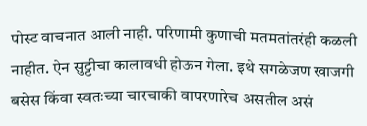पोस्ट वाचनात आली नाही. परिणामी कुणाची मतमतांतरंही कळली नाहीत. ऐन सुट्टीचा कालावधी होऊन गेला. इथे सगळेजण खाजगी बसेस किंवा स्वतःच्या चारचाकी वापरणारेच असतील असं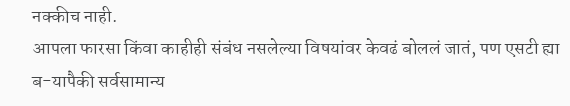नक्कीच नाही.
आपला फारसा किंवा काहीही संबंध नसलेल्या विषयांवर केवढं बोललं जातं, पण एसटी ह्या ब-यापैकी सर्वसामान्य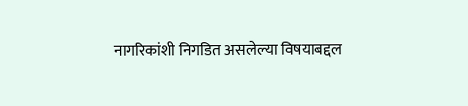नागरिकांशी निगडित असलेल्या विषयाबद्दल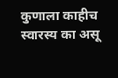कुणाला काहीच स्वारस्य का असू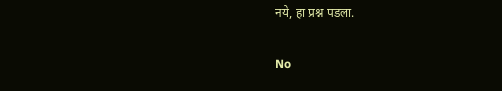नये, हा प्रश्न पडला.


No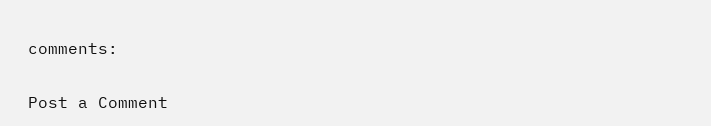comments:

Post a Comment